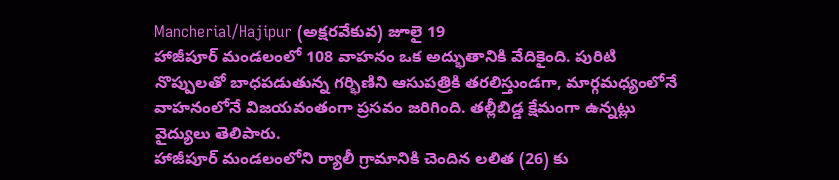Mancherial/Hajipur (అక్షరవేకువ) జూలై 19
హాజీపూర్ మండలంలో 108 వాహనం ఒక అద్భుతానికి వేదికైంది. పురిటి నొప్పులతో బాధపడుతున్న గర్భిణిని ఆసుపత్రికి తరలిస్తుండగా, మార్గమధ్యంలోనే వాహనంలోనే విజయవంతంగా ప్రసవం జరిగింది. తల్లీబిడ్డ క్షేమంగా ఉన్నట్లు వైద్యులు తెలిపారు.
హాజీపూర్ మండలంలోని ర్యాలీ గ్రామానికి చెందిన లలిత (26) కు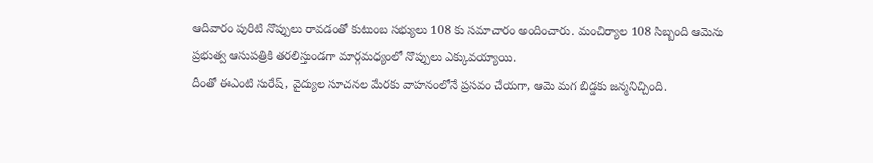ఆదివారం పురిటి నొప్పులు రావడంతో కుటుంబ సభ్యులు 108 కు సమాచారం అందించారు. మంచిర్యాల 108 సిబ్బంది ఆమెను ప్రభుత్వ ఆసుపత్రికి తరలిస్తుండగా మార్గమధ్యంలో నొప్పులు ఎక్కువయ్యాయి.
దీంతో ఈఎంటి సురేష్, వైద్యుల సూచనల మేరకు వాహనంలోనే ప్రసవం చేయగా, ఆమె మగ బిడ్డకు జన్మనిచ్చింది.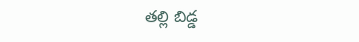తల్లి బిడ్డ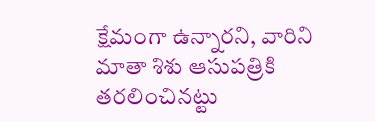క్షేమంగా ఉన్నారని, వారిని మాతా శిశు ఆసుపత్రికి తరలించినట్టు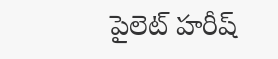పైలెట్ హరీష్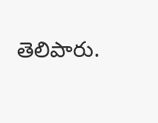తెలిపారు.